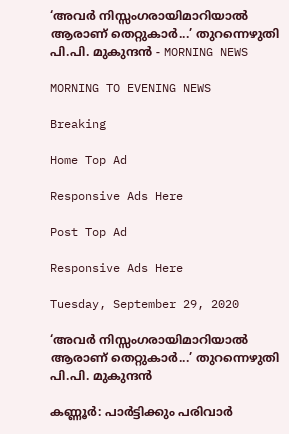‘അവർ നിസ്സംഗരായിമാറിയാൽ ആരാണ്‌ തെറ്റുകാർ...’ തുറന്നെഴുതി പി.പി. മുകുന്ദൻ - MORNING NEWS

MORNING TO EVENING NEWS

Breaking

Home Top Ad

Responsive Ads Here

Post Top Ad

Responsive Ads Here

Tuesday, September 29, 2020

‘അവർ നിസ്സംഗരായിമാറിയാൽ ആരാണ്‌ തെറ്റുകാർ...’ തുറന്നെഴുതി പി.പി. മുകുന്ദൻ

കണ്ണൂർ: പാർട്ടിക്കും പരിവാർ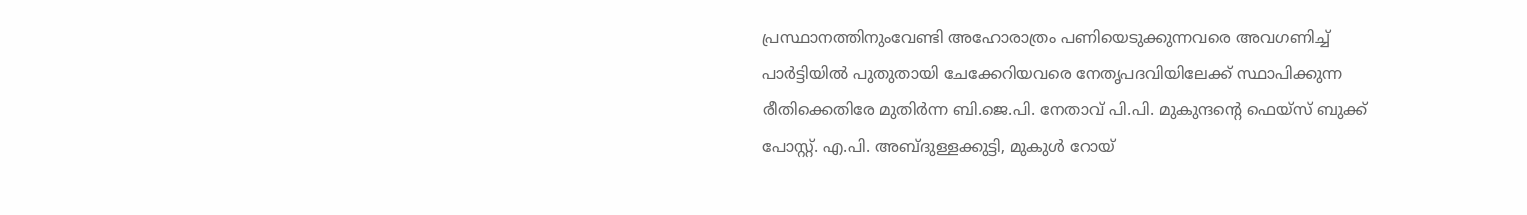പ്രസ്ഥാനത്തിനുംവേണ്ടി അഹോരാത്രം പണിയെടുക്കുന്നവരെ അവഗണിച്ച് പാർട്ടിയിൽ പുതുതായി ചേക്കേറിയവരെ നേതൃപദവിയിലേക്ക് സ്ഥാപിക്കുന്ന രീതിക്കെതിരേ മുതിർന്ന ബി.ജെ.പി. നേതാവ് പി.പി. മുകുന്ദന്റെ ഫെയ്സ് ബുക്ക് പോസ്റ്റ്. എ.പി. അബ്ദുള്ളക്കുട്ടി, മുകുൾ റോയ്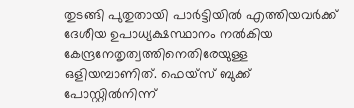തുടങ്ങി പുതുതായി പാർട്ടിയിൽ എത്തിയവർക്ക് ദേശീയ ഉപാധ്യക്ഷസ്ഥാനം നൽകിയ കേന്ദ്രനേതൃത്വത്തിനെതിരേയുള്ള ഒളിയമ്പാണിത്. ഫെയ്സ് ബുക്ക് പോസ്റ്റിൽനിന്ന്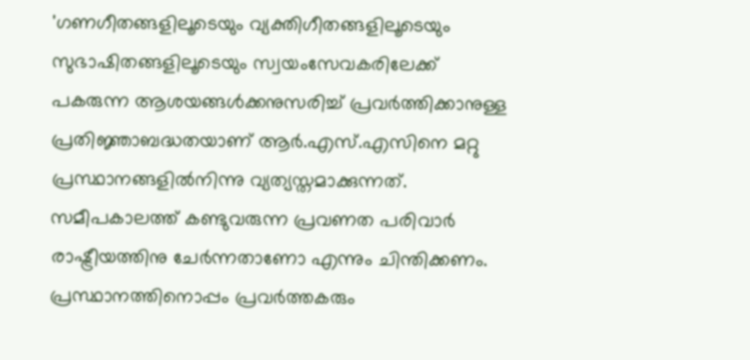'ഗണഗീതങ്ങളിലൂടെയും വ്യക്തിഗീതങ്ങളിലൂടെയും സുഭാഷിതങ്ങളിലൂടെയും സ്വയംസേവകരിലേക്ക് പകരുന്ന ആശയങ്ങൾക്കനുസരിച്ച് പ്രവർത്തിക്കാനുള്ള പ്രതിജ്ഞാബദ്ധതയാണ് ആർ.എസ്.എസിനെ മറ്റു പ്രസ്ഥാനങ്ങളിൽനിന്നു വ്യത്യസ്തമാക്കുന്നത്. സമീപകാലത്ത് കണ്ടുവരുന്ന പ്രവണത പരിവാർ രാഷ്ട്രീയത്തിനു ചേർന്നതാണോ എന്നും ചിന്തിക്കണം. പ്രസ്ഥാനത്തിനൊപ്പം പ്രവർത്തകരും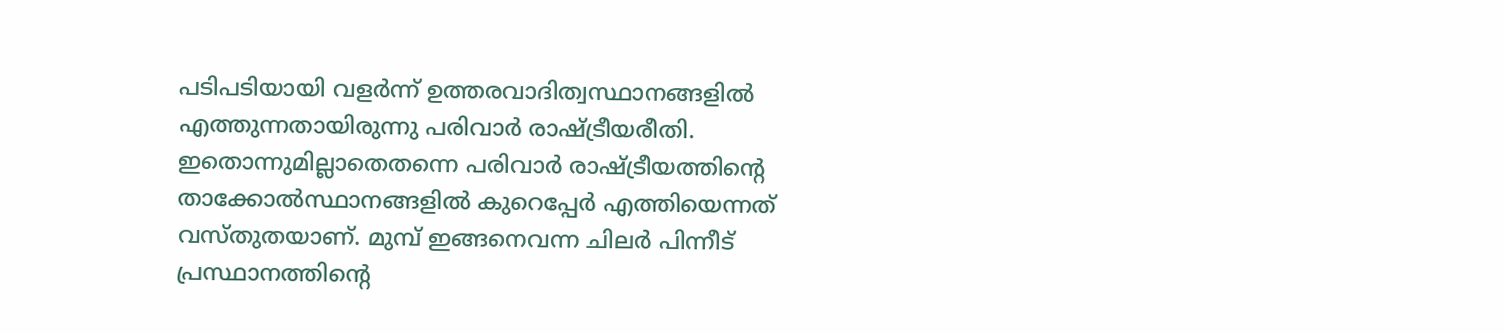പടിപടിയായി വളർന്ന് ഉത്തരവാദിത്വസ്ഥാനങ്ങളിൽ എത്തുന്നതായിരുന്നു പരിവാർ രാഷ്ട്രീയരീതി. ഇതൊന്നുമില്ലാതെതന്നെ പരിവാർ രാഷ്ട്രീയത്തിന്റെ താക്കോൽസ്ഥാനങ്ങളിൽ കുറെപ്പേർ എത്തിയെന്നത് വസ്തുതയാണ്. മുമ്പ് ഇങ്ങനെവന്ന ചിലർ പിന്നീട് പ്രസ്ഥാനത്തിന്റെ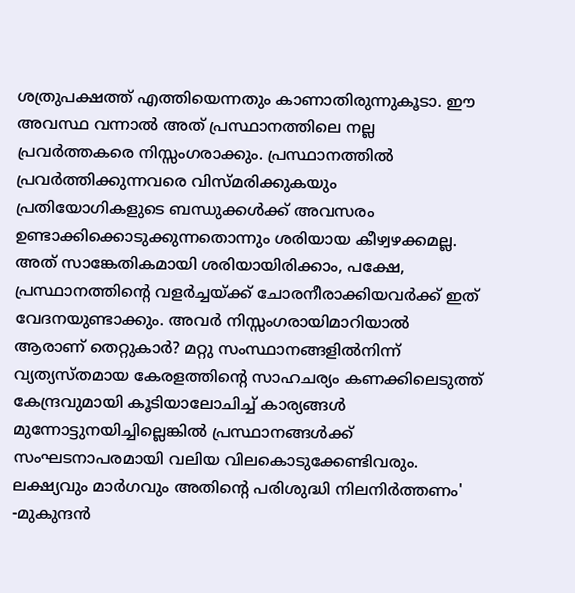ശത്രുപക്ഷത്ത് എത്തിയെന്നതും കാണാതിരുന്നുകൂടാ. ഈ അവസ്ഥ വന്നാൽ അത് പ്രസ്ഥാനത്തിലെ നല്ല പ്രവർത്തകരെ നിസ്സംഗരാക്കും. പ്രസ്ഥാനത്തിൽ പ്രവർത്തിക്കുന്നവരെ വിസ്മരിക്കുകയും പ്രതിയോഗികളുടെ ബന്ധുക്കൾക്ക് അവസരം ഉണ്ടാക്കിക്കൊടുക്കുന്നതൊന്നും ശരിയായ കീഴ്വഴക്കമല്ല. അത് സാങ്കേതികമായി ശരിയായിരിക്കാം, പക്ഷേ, പ്രസ്ഥാനത്തിന്റെ വളർച്ചയ്ക്ക് ചോരനീരാക്കിയവർക്ക് ഇത് വേദനയുണ്ടാക്കും. അവർ നിസ്സംഗരായിമാറിയാൽ ആരാണ് തെറ്റുകാർ? മറ്റു സംസ്ഥാനങ്ങളിൽനിന്ന് വ്യത്യസ്തമായ കേരളത്തിന്റെ സാഹചര്യം കണക്കിലെടുത്ത് കേന്ദ്രവുമായി കൂടിയാലോചിച്ച് കാര്യങ്ങൾ മുന്നോട്ടുനയിച്ചില്ലെങ്കിൽ പ്രസ്ഥാനങ്ങൾക്ക് സംഘടനാപരമായി വലിയ വിലകൊടുക്കേണ്ടിവരും. ലക്ഷ്യവും മാർഗവും അതിന്റെ പരിശുദ്ധി നിലനിർത്തണം' -മുകുന്ദൻ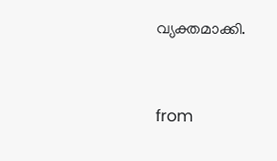വ്യക്തമാക്കി.


from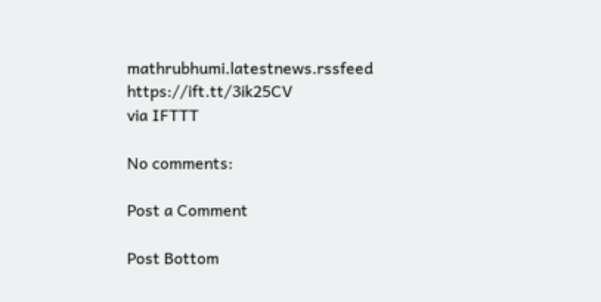mathrubhumi.latestnews.rssfeed https://ift.tt/3ik25CV
via IFTTT

No comments:

Post a Comment

Post Bottom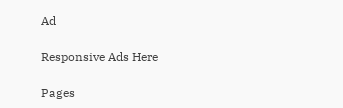Ad

Responsive Ads Here

Pages